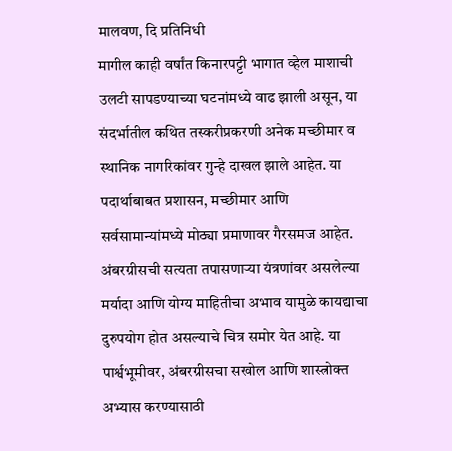मालवण, दि प्रतिनिधी
मागील काही वर्षांत किनारपट्टी भागात व्हेल माशाची उलटी सापडण्याच्या घटनांमध्ये वाढ झाली असून, या संदर्भातील कथित तस्करीप्रकरणी अनेक मच्छीमार व स्थानिक नागरिकांवर गुन्हे दाखल झाले आहेत. या पदार्थाबाबत प्रशासन, मच्छीमार आणि सर्वसामान्यांमध्ये मोठ्या प्रमाणावर गैरसमज आहेत. अंबरग्रीसची सत्यता तपासणाऱ्या यंत्रणांवर असलेल्या मर्यादा आणि योग्य माहितीचा अभाव यामुळे कायद्याचा दुरुपयोग होत असल्याचे चित्र समोर येत आहे. या पार्श्वभूमीवर, अंबरग्रीसचा सखोल आणि शास्त्रोक्त अभ्यास करण्यासाठी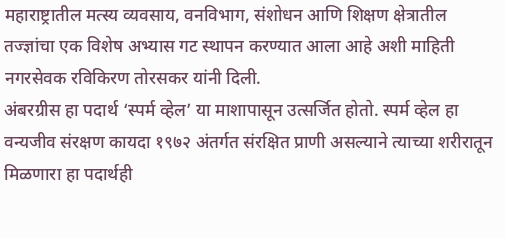महाराष्ट्रातील मत्स्य व्यवसाय, वनविभाग, संशोधन आणि शिक्षण क्षेत्रातील तज्ज्ञांचा एक विशेष अभ्यास गट स्थापन करण्यात आला आहे अशी माहिती नगरसेवक रविकिरण तोरसकर यांनी दिली.
अंबरग्रीस हा पदार्थ ‘स्पर्म व्हेल’ या माशापासून उत्सर्जित होतो. स्पर्म व्हेल हा वन्यजीव संरक्षण कायदा १९७२ अंतर्गत संरक्षित प्राणी असल्याने त्याच्या शरीरातून मिळणारा हा पदार्थही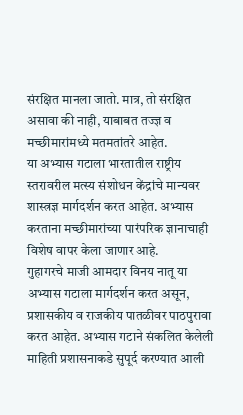संरक्षित मानला जातो. मात्र, तो संरक्षित असावा की नाही, याबाबत तज्ज्ञ व मच्छीमारांमध्ये मतमतांतरे आहेत.
या अभ्यास गटाला भारतातील राष्ट्रीय स्तरावरील मत्स्य संशोधन केंद्रांचे मान्यवर शास्त्रज्ञ मार्गदर्शन करत आहेत. अभ्यास करताना मच्छीमारांच्या पारंपरिक ज्ञानाचाही विशेष वापर केला जाणार आहे.
गुहागरचे माजी आमदार विनय नातू या अभ्यास गटाला मार्गदर्शन करत असून, प्रशासकीय व राजकीय पातळीवर पाठपुरावा करत आहेत. अभ्यास गटाने संकलित केलेली माहिती प्रशासनाकडे सुपूर्द करण्यात आली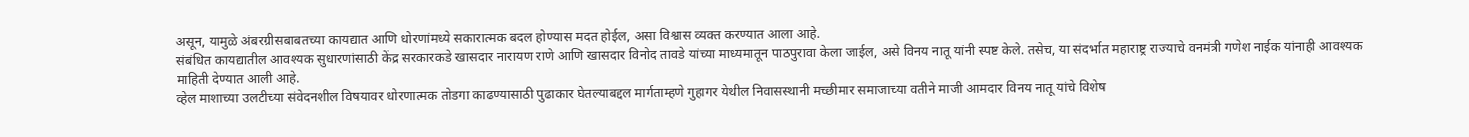असून, यामुळे अंबरग्रीसबाबतच्या कायद्यात आणि धोरणांमध्ये सकारात्मक बदल होण्यास मदत होईल, असा विश्वास व्यक्त करण्यात आला आहे.
संबंधित कायद्यातील आवश्यक सुधारणांसाठी केंद्र सरकारकडे खासदार नारायण राणे आणि खासदार विनोद तावडे यांच्या माध्यमातून पाठपुरावा केला जाईल, असे विनय नातू यांनी स्पष्ट केले. तसेच, या संदर्भात महाराष्ट्र राज्याचे वनमंत्री गणेश नाईक यांनाही आवश्यक माहिती देण्यात आली आहे.
व्हेल माशाच्या उलटीच्या संवेदनशील विषयावर धोरणात्मक तोडगा काढण्यासाठी पुढाकार घेतल्याबद्दल मार्गताम्हणे गुहागर येथील निवासस्थानी मच्छीमार समाजाच्या वतीने माजी आमदार विनय नातू यांचे विशेष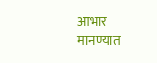आभार मानण्यात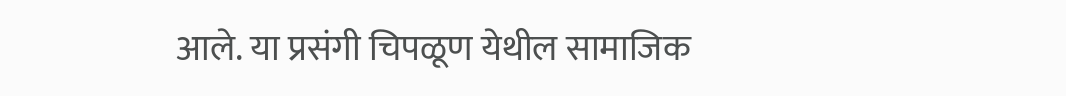आले. या प्रसंगी चिपळूण येथील सामाजिक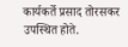कार्यकर्ते प्रसाद तोरसकर उपस्थित होते.